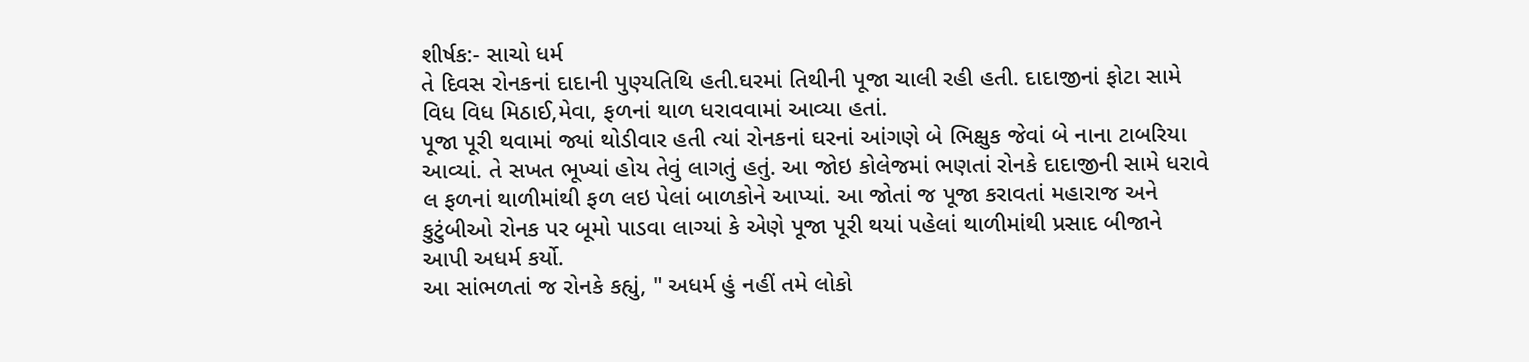શીર્ષક:- સાચો ધર્મ
તે દિવસ રોનકનાં દાદાની પુણ્યતિથિ હતી.ઘરમાં તિથીની પૂજા ચાલી રહી હતી. દાદાજીનાં ફોટા સામે વિધ વિધ મિઠાઈ,મેવા, ફળનાં થાળ ધરાવવામાં આવ્યા હતાં.
પૂજા પૂરી થવામાં જ્યાં થોડીવાર હતી ત્યાં રોનકનાં ઘરનાં આંગણે બે ભિક્ષુક જેવાં બે નાના ટાબરિયા આવ્યાં. તે સખત ભૂખ્યાં હોય તેવું લાગતું હતું. આ જોઇ કોલેજમાં ભણતાં રોનકે દાદાજીની સામે ધરાવે લ ફળનાં થાળીમાંથી ફળ લઇ પેલાં બાળકોને આપ્યાં. આ જોતાં જ પૂજા કરાવતાં મહારાજ અને કુટુંબીઓ રોનક પર બૂમો પાડવા લાગ્યાં કે એણે પૂજા પૂરી થયાં પહેલાં થાળીમાંથી પ્રસાદ બીજાને આપી અધર્મ કર્યો.
આ સાંભળતાં જ રોનકે કહ્યું, " અધર્મ હું નહીં તમે લોકો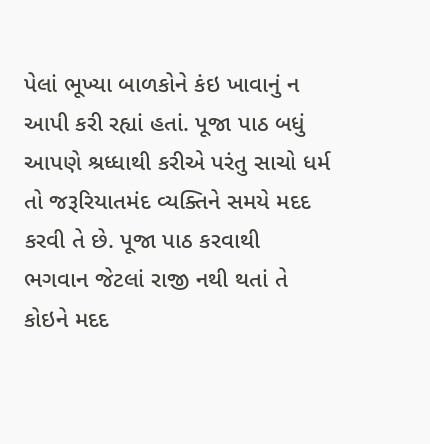પેલાં ભૂખ્યા બાળકોને કંઇ ખાવાનું ન આપી કરી રહ્યાં હતાં. પૂજા પાઠ બધું આપણે શ્રધ્ધાથી કરીએ પરંતુ સાચો ધર્મ તો જરૂરિયાતમંદ વ્યક્તિને સમયે મદદ કરવી તે છે. પૂજા પાઠ કરવાથી ભગવાન જેટલાં રાજી નથી થતાં તે કોઇને મદદ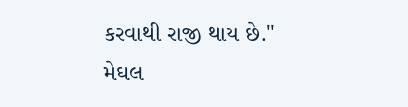કરવાથી રાજી થાય છે."
મેઘલ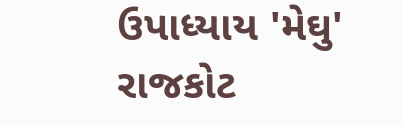ઉપાધ્યાય 'મેઘુ' રાજકોટ